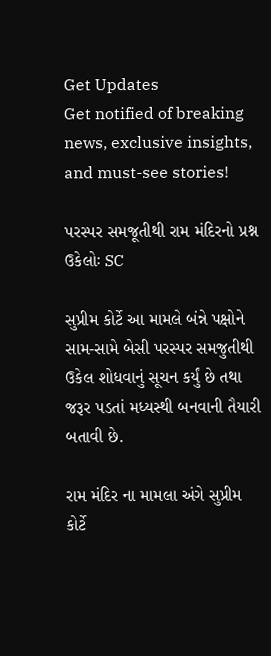Get Updates
Get notified of breaking news, exclusive insights, and must-see stories!

પરસ્પર સમજૂતીથી રામ મંદિરનો પ્રશ્ન ઉકેલોઃ SC

સુપ્રીમ કોર્ટે આ મામલે બંન્ને પક્ષોને સામ-સામે બેસી પરસ્પર સમજુતીથી ઉકેલ શોધવાનું સૂચન કર્યું છે તથા જરૂર પડતાં મધ્યસ્થી બનવાની તૈયારી બતાવી છે.

રામ મંદિર ના મામલા અંગે સુપ્રીમ કોર્ટે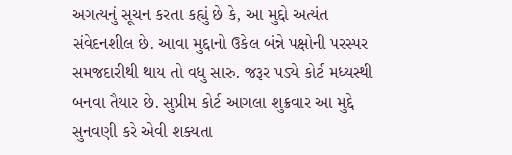અગત્યનું સૂચન કરતા કહ્યું છે કે, આ મુદ્દો અત્યંત સંવેદનશીલ છે. આવા મુદ્દાનો ઉકેલ બંન્ને પક્ષોની પરસ્પર સમજદારીથી થાય તો વધુ સારુ. જરૂર પડ્યે કોર્ટ મધ્યસ્થી બનવા તૈયાર છે. સુપ્રીમ કોર્ટ આગલા શુક્રવાર આ મુદ્દે સુનવણી કરે એવી શક્યતા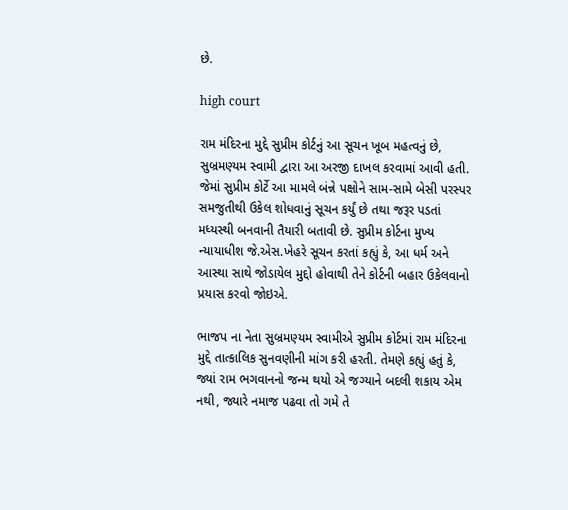છે.

high court

રામ મંદિરના મુદ્દે સુપ્રીમ કોર્ટનું આ સૂચન ખૂબ મહત્વનું છે, સુબ્રમણ્યમ સ્વામી દ્વારા આ અરજી દાખલ કરવામાં આવી હતી. જેમાં સુપ્રીમ કોર્ટે આ મામલે બંન્ને પક્ષોને સામ-સામે બેસી પરસ્પર સમજુતીથી ઉકેલ શોધવાનું સૂચન કર્યું છે તથા જરૂર પડતાં મધ્યસ્થી બનવાની તૈયારી બતાવી છે. સુપ્રીમ કોર્ટના મુખ્ય ન્યાયાધીશ જે.એસ.ખેહરે સૂચન કરતાં કહ્યું કે, આ ધર્મ અને આસ્થા સાથે જોડાયેલ મુદ્દો હોવાથી તેને કોર્ટની બહાર ઉકેલવાનો પ્રયાસ કરવો જોઇએ.

ભાજપ ના નેતા સુબ્રમણ્યમ સ્વામીએ સુપ્રીમ કોર્ટમાં રામ મંદિરના મુદ્દે તાત્કાલિક સુનવણીની માંગ કરી હરતી. તેમણે કહ્યું હતું કે, જ્યાં રામ ભગવાનનો જન્મ થયો એ જગ્યાને બદલી શકાય એમ નથી, જ્યારે નમાજ પઢવા તો ગમે તે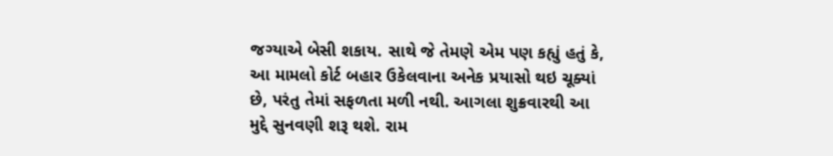જગ્યાએ બેસી શકાય. સાથે જે તેમણે એમ પણ કહ્યું હતું કે, આ મામલો કોર્ટ બહાર ઉકેલવાના અનેક પ્રયાસો થઇ ચૂક્યાં છે, પરંતુ તેમાં સફળતા મળી નથી. આગલા શુક્રવારથી આ મુદ્દે સુનવણી શરૂ થશે. રામ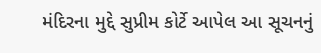મંદિરના મુદ્દે સુપ્રીમ કોર્ટે આપેલ આ સૂચનનું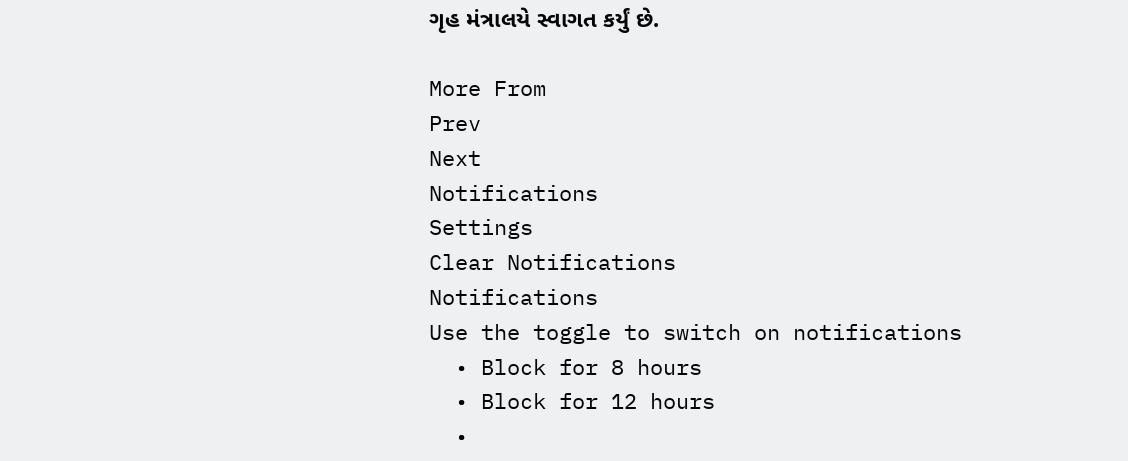ગૃહ મંત્રાલયે સ્વાગત કર્યું છે.

More From
Prev
Next
Notifications
Settings
Clear Notifications
Notifications
Use the toggle to switch on notifications
  • Block for 8 hours
  • Block for 12 hours
  •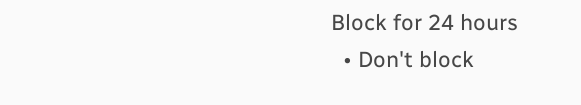Block for 24 hours
  • Don't block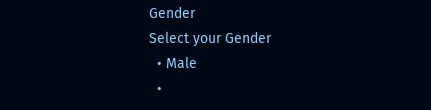Gender
Select your Gender
  • Male
  •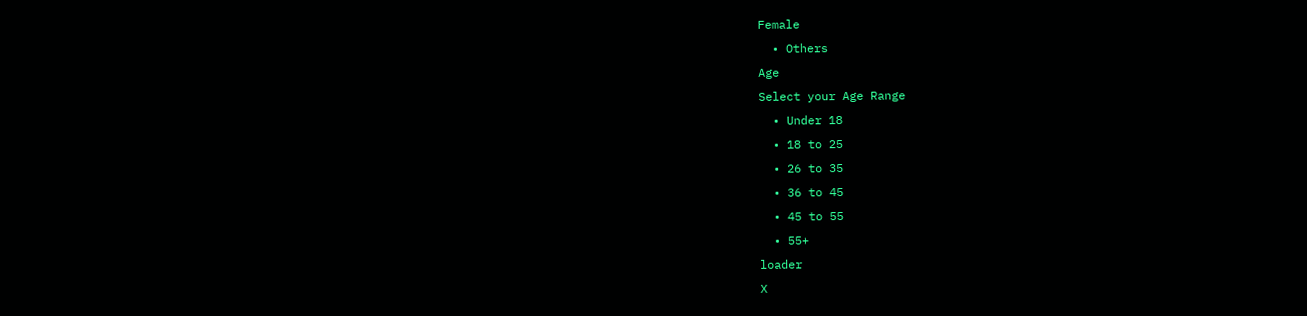Female
  • Others
Age
Select your Age Range
  • Under 18
  • 18 to 25
  • 26 to 35
  • 36 to 45
  • 45 to 55
  • 55+
loader
X